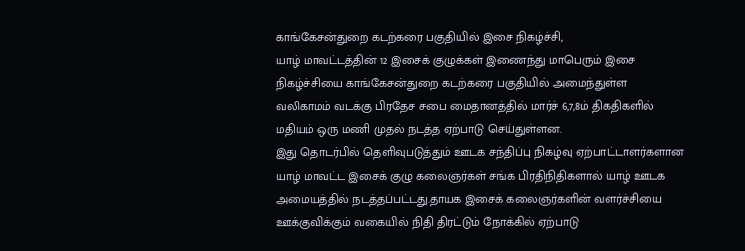காங்கேசன்துறை கடற்கரை பகுதியில் இசை நிகழ்ச்சி,
யாழ் மாவட்டத்தின் 12 இசைக் குழுக்கள் இணைந்து மாபெரும் இசை நிகழ்ச்சியை காங்கேசன்துறை கடற்கரை பகுதியில் அமைந்துள்ள வலிகாமம் வடக்கு பிரதேச சபை மைதானத்தில் மார்ச் 6,7,8ம் திகதிகளில் மதியம் ஒரு மணி முதல் நடத்த ஏற்பாடு செய்துள்ளன.
இது தொடர்பில் தெளிவுபடுத்தும் ஊடக சந்திப்பு நிகழ்வு ஏற்பாட்டாளர்களான யாழ் மாவட்ட இசைக் குழு கலைஞர்கள் சங்க பிரதிநிதிகளால் யாழ் ஊடக அமையத்தில் நடத்தப்பட்டது.தாயக இசைக் கலைஞர்களின் வளர்ச்சியை ஊக்குவிக்கும் வகையில் நிதி திரட்டும் நோக்கில் ஏற்பாடு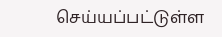செய்யப்பட்டுள்ள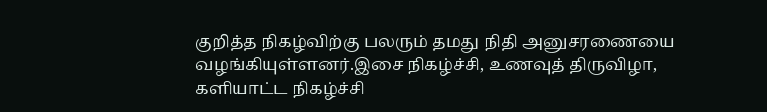குறித்த நிகழ்விற்கு பலரும் தமது நிதி அனுசரணையை வழங்கியுள்ளனர்.இசை நிகழ்ச்சி, உணவுத் திருவிழா, களியாட்ட நிகழ்ச்சி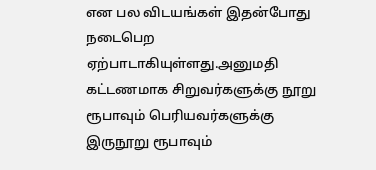என பல விடயங்கள் இதன்போது நடைபெற ஏற்பாடாகியுள்ளது.அனுமதி கட்டணமாக சிறுவர்களுக்கு நூறு ரூபாவும் பெரியவர்களுக்கு இருநூறு ரூபாவும்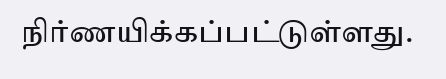நிர்ணயிக்கப்பட்டுள்ளது.